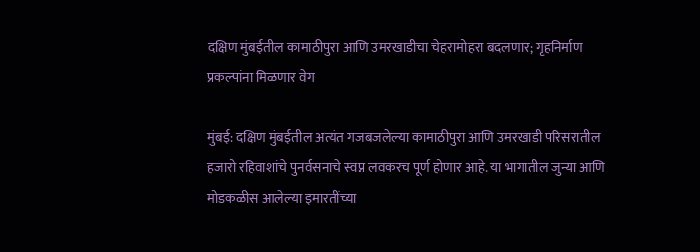दक्षिण मुंबईतील कामाठीपुरा आणि उमरखाडीचा चेहरामोहरा बदलणार; गृहनिर्माण प्रकल्पांना मिळणार वेग

मुंबई: दक्षिण मुंबईतील अत्यंत गजबजलेल्या कामाठीपुरा आणि उमरखाडी परिसरातील हजारो रहिवाशांचे पुनर्वसनाचे स्वप्न लवकरच पूर्ण होणार आहे. या भागातील जुन्या आणि मोडकळीस आलेल्या इमारतींच्या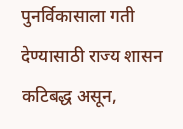पुनर्विकासाला गती देण्यासाठी राज्य शासन कटिबद्ध असून,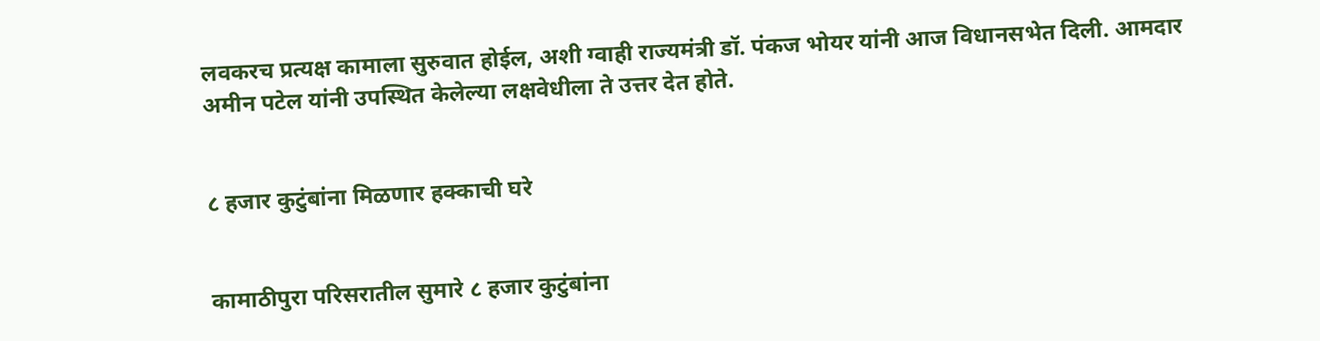लवकरच प्रत्यक्ष कामाला सुरुवात होईल, अशी ग्वाही राज्यमंत्री डॉ. पंकज भोयर यांनी आज विधानसभेत दिली. आमदार अमीन पटेल यांनी उपस्थित केलेल्या लक्षवेधीला ते उत्तर देत होते.


८ हजार कुटुंबांना मिळणार हक्काची घरे


कामाठीपुरा परिसरातील सुमारे ८ हजार कुटुंबांना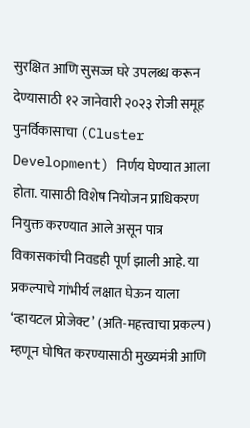सुरक्षित आणि सुसज्ज घरे उपलब्ध करून देण्यासाठी १२ जानेवारी २०२३ रोजी समूह पुनर्विकासाचा (Cluster Development) निर्णय घेण्यात आला होता. यासाठी विशेष नियोजन प्राधिकरण नियुक्त करण्यात आले असून पात्र विकासकांची निवडही पूर्ण झाली आहे. या प्रकल्पाचे गांभीर्य लक्षात घेऊन याला ‘व्हायटल प्रोजेक्ट’ (अति-महत्त्वाचा प्रकल्प) म्हणून घोषित करण्यासाठी मुख्यमंत्री आणि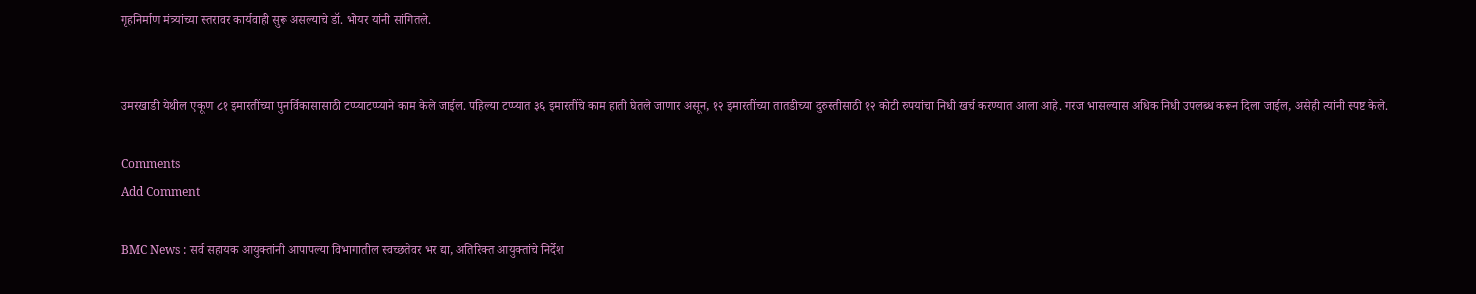गृहनिर्माण मंत्र्यांच्या स्तरावर कार्यवाही सुरू असल्याचे डॉ. भोयर यांनी सांगितले.


उमरखाडी येथील एकूण ८१ इमारतींच्या पुनर्विकासासाठी टप्प्याटप्प्याने काम केले जाईल. पहिल्या टप्प्यात ३६ इमारतींचे काम हाती घेतले जाणार असून, १२ इमारतींच्या तातडीच्या दुरुस्तीसाठी १२ कोटी रुपयांचा निधी खर्च करण्यात आला आहे. गरज भासल्यास अधिक निधी उपलब्ध करून दिला जाईल, असेही त्यांनी स्पष्ट केले.

Comments
Add Comment

BMC News : सर्व सहायक आयुक्तांनी आपापल्या विभागातील स्वच्छतेवर भर द्या, अतिरिक्त आयुक्तांचे निर्देश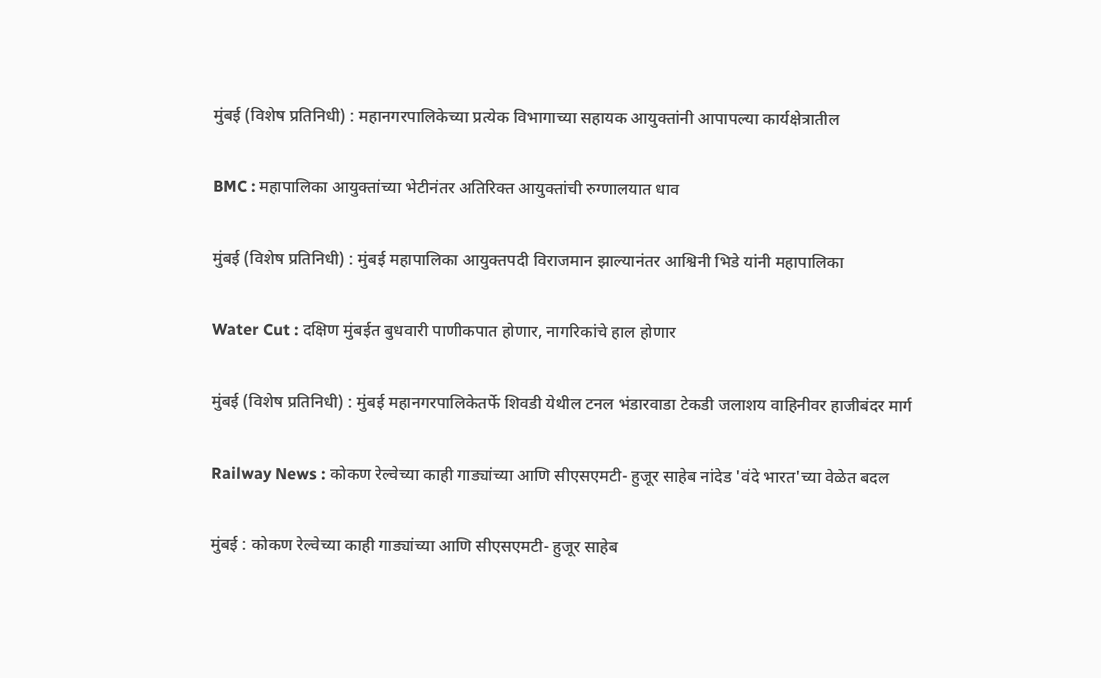मुंबई (विशेष प्रतिनिधी) : महानगरपालिकेच्या प्रत्येक विभागाच्या सहायक आयुक्तांनी आपापल्या कार्यक्षेत्रातील

BMC : महापालिका आयुक्तांच्या भेटीनंतर अतिरिक्त आयुक्तांची रुग्णालयात धाव

मुंबई (विशेष प्रतिनिधी) : मुंबई महापालिका आयुक्तपदी विराजमान झाल्यानंतर आश्विनी भिडे यांनी महापालिका

Water Cut : दक्षिण मुंबईत बुधवारी पाणीकपात होणार, नागरिकांचे हाल होणार

मुंबई (विशेष प्रतिनिधी) : मुंबई महानगरपालिकेतर्फे शिवडी येथील टनल भंडारवाडा टेकडी जलाशय वाहिनीवर हाजीबंदर मार्ग

Railway News : कोकण रेल्वेच्या काही गाड्यांच्या आणि सीएसएमटी- हुजूर साहेब नांदेड 'वंदे भारत'च्या वेळेत बदल

मुंबई : कोकण रेल्वेच्या काही गाड्यांच्या आणि सीएसएमटी- हुजूर साहेब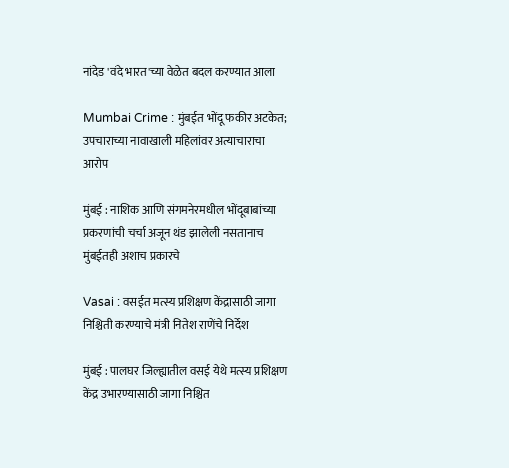नांदेड 'वंदे भारत'च्या वेळेत बदल करण्यात आला

Mumbai Crime : मुंबईत भोंदू फकीर अटकेत; उपचाराच्या नावाखाली महिलांवर अत्याचाराचा आरोप

मुंबई : नाशिक आणि संगमनेरमधील भोंदूबाबांच्या प्रकरणांची चर्चा अजून थंड झालेली नसतानाच मुंबईतही अशाच प्रकारचे

Vasai : वसईत मत्स्य प्रशिक्षण केंद्रासाठी जागा निश्चिती करण्याचे मंत्री नितेश राणेंचे निर्देश

मुंबई : पालघर जिल्ह्यातील वसई येथे मत्स्य प्रशिक्षण केंद्र उभारण्यासाठी जागा निश्चित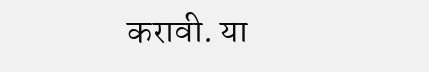करावी. या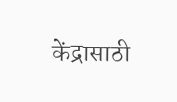केंद्रासाठी